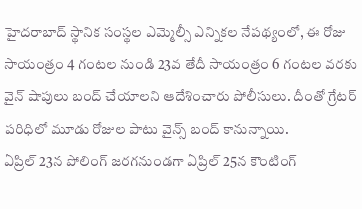హైదరాబాద్ స్థానిక సంస్థల ఎమ్మెల్సీ ఎన్నికల నేపథ్యంలో, ఈ రోజు సాయంత్రం 4 గంటల నుండి 23వ తేదీ సాయంత్రం 6 గంటల వరకు వైన్ షాపులు బంద్ చేయాలని ఆదేశించారు పోలీసులు. దీంతో గ్రేటర్ పరిధిలో మూడు రోజుల పాటు వైన్స్ బంద్ కానున్నాయి.
ఏప్రిల్ 23న పోలింగ్ జరగనుండగా ఏప్రిల్ 25న కౌంటింగ్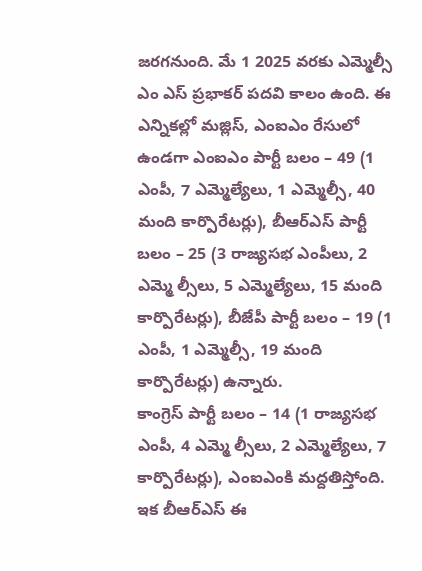జరగనుంది. మే 1 2025 వరకు ఎమ్మెల్సీ ఎం ఎస్ ప్రభాకర్ పదవి కాలం ఉంది. ఈ ఎన్నికల్లో మజ్లిస్, ఎంఐఎం రేసులో ఉండగా ఎంఐఎం పార్టీ బలం – 49 (1 ఎంపీ, 7 ఎమ్మెల్యేలు, 1 ఎమ్మెల్సీ, 40 మంది కార్పొరేటర్లు), బీఆర్ఎస్ పార్టీ బలం – 25 (3 రాజ్యసభ ఎంపీలు, 2 ఎమ్మె ల్సీలు, 5 ఎమ్మెల్యేలు, 15 మంది కార్పొరేటర్లు), బీజేపీ పార్టీ బలం – 19 (1 ఎంపీ, 1 ఎమ్మెల్సీ, 19 మంది కార్పొరేటర్లు) ఉన్నారు.
కాంగ్రెస్ పార్టీ బలం – 14 (1 రాజ్యసభ ఎంపీ, 4 ఎమ్మె ల్సీలు, 2 ఎమ్మెల్యేలు, 7 కార్పొరేటర్లు), ఎంఐఎంకి మద్దతిస్తోంది. ఇక బీఆర్ఎస్ ఈ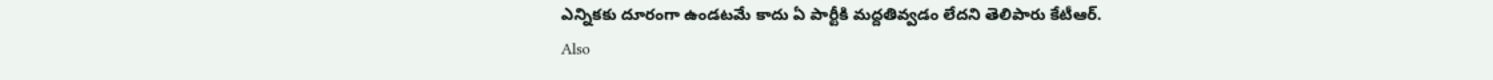ఎన్నికకు దూరంగా ఉండటమే కాదు ఏ పార్టీకి మద్దతివ్వడం లేదని తెలిపారు కేటీఆర్.
Also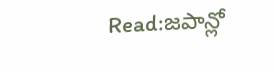Read:జపాన్లో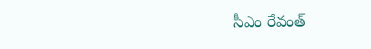సీఎం రేవంత్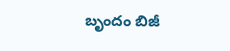బృందం బిజీ